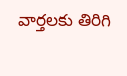వార్తలకు తిరిగి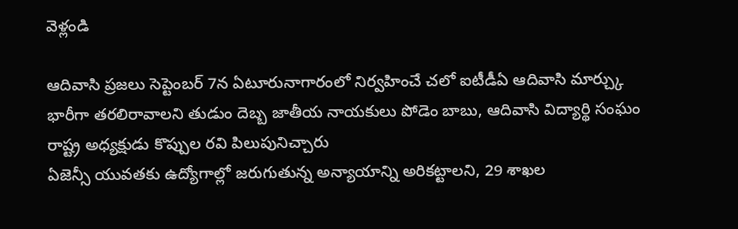వెళ్లండి

ఆదివాసి ప్రజలు సెప్టెంబర్ 7న ఏటూరునాగారంలో నిర్వహించే చలో ఐటీడీఏ ఆదివాసి మార్చ్కు భారీగా తరలిరావాలని తుడుం దెబ్బ జాతీయ నాయకులు పోడెం బాబు, ఆదివాసి విద్యార్థి సంఘం రాష్ట్ర అధ్యక్షుడు కొప్పుల రవి పిలుపునిచ్చారు
ఏజెన్సీ యువతకు ఉద్యోగాల్లో జరుగుతున్న అన్యాయాన్ని అరికట్టాలని, 29 శాఖల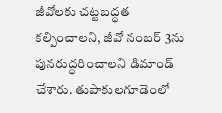జీవోలకు చట్టబద్ధత కల్పించాలని, జీవో నంబర్ 3ను పునరుద్ధరించాలని డిమాండ్ చేశారు. తుపాకులగూడెంలో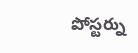పోస్టర్ను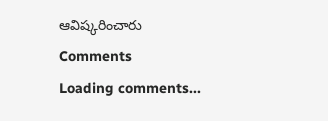ఆవిష్కరించారు
Comments
Loading comments...